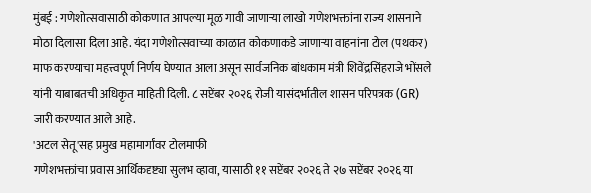मुंबई : गणेशोत्सवासाठी कोकणात आपल्या मूळ गावी जाणाऱ्या लाखो गणेशभक्तांना राज्य शासनाने मोठा दिलासा दिला आहे. यंदा गणेशोत्सवाच्या काळात कोकणाकडे जाणाऱ्या वाहनांना टोल (पथकर) माफ करण्याचा महत्त्वपूर्ण निर्णय घेण्यात आला असून सार्वजनिक बांधकाम मंत्री शिवेंद्रसिंहराजे भोंसले यांनी याबाबतची अधिकृत माहिती दिली. ८ सप्टेंबर २०२६ रोजी यासंदर्भातील शासन परिपत्रक (GR) जारी करण्यात आले आहे.
'अटल सेतू'सह प्रमुख महामार्गांवर टोलमाफी
गणेशभक्तांचा प्रवास आर्थिकदृष्ट्या सुलभ व्हावा, यासाठी ११ सप्टेंबर २०२६ ते २७ सप्टेंबर २०२६ या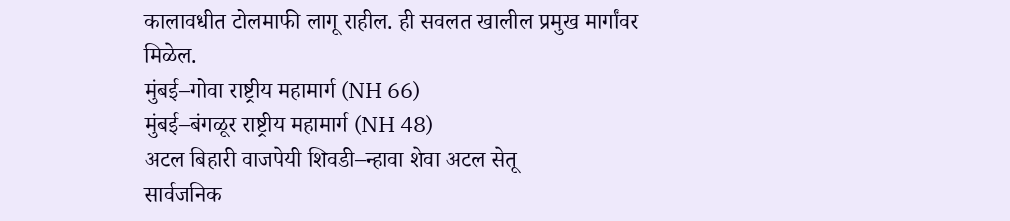कालावधीत टोलमाफी लागू राहील. ही सवलत खालील प्रमुख मार्गांवर मिळेल.
मुंबई–गोवा राष्ट्रीय महामार्ग (NH 66)
मुंबई–बंगळूर राष्ट्रीय महामार्ग (NH 48)
अटल बिहारी वाजपेयी शिवडी–न्हावा शेवा अटल सेतू
सार्वजनिक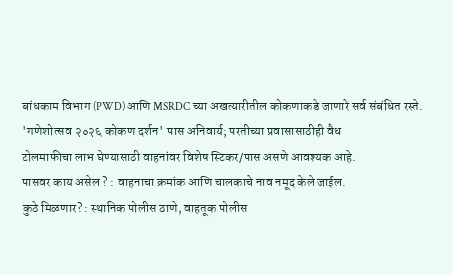बांधकाम विभाग (PWD) आणि MSRDC च्या अखत्यारीतील कोकणाकडे जाणारे सर्व संबंधित रस्ते.
'गणेशोत्सव २०२६ कोकण दर्शन' पास अनिवार्य; परतीच्या प्रवासासाठीही वैध
टोलमाफीचा लाभ घेण्यासाठी वाहनांवर विशेष स्टिकर/पास असणे आवश्यक आहे.
पासवर काय असेल ? : वाहनाचा क्रमांक आणि चालकाचे नाव नमूद केले जाईल.
कुठे मिळणार? : स्थानिक पोलीस ठाणे, वाहतूक पोलीस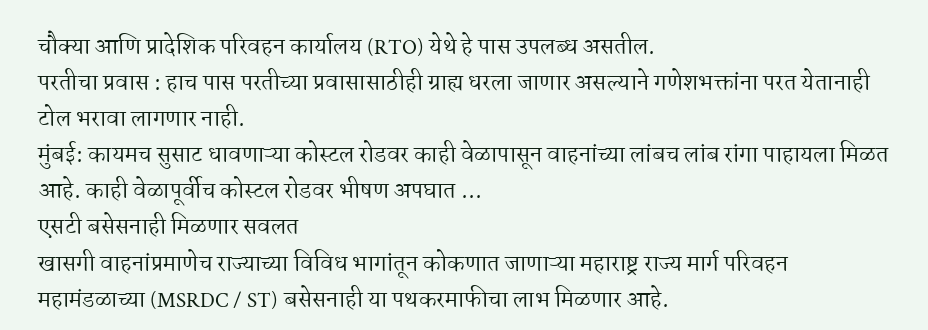चौक्या आणि प्रादेशिक परिवहन कार्यालय (RTO) येथे हे पास उपलब्ध असतील.
परतीचा प्रवास : हाच पास परतीच्या प्रवासासाठीही ग्राह्य धरला जाणार असल्याने गणेशभक्तांना परत येतानाही टोल भरावा लागणार नाही.
मुंबई: कायमच सुसाट धावणाऱ्या कोस्टल रोडवर काही वेळापासून वाहनांच्या लांबच लांब रांगा पाहायला मिळत आहे. काही वेळापूर्वीच कोस्टल रोडवर भीषण अपघात ...
एसटी बसेसनाही मिळणार सवलत
खासगी वाहनांप्रमाणेच राज्याच्या विविध भागांतून कोकणात जाणाऱ्या महाराष्ट्र राज्य मार्ग परिवहन महामंडळाच्या (MSRDC / ST) बसेसनाही या पथकरमाफीचा लाभ मिळणार आहे.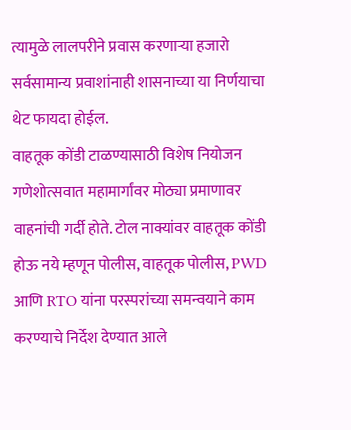त्यामुळे लालपरीने प्रवास करणाऱ्या हजारो सर्वसामान्य प्रवाशांनाही शासनाच्या या निर्णयाचा थेट फायदा होईल.
वाहतूक कोंडी टाळण्यासाठी विशेष नियोजन
गणेशोत्सवात महामार्गांवर मोठ्या प्रमाणावर वाहनांची गर्दी होते. टोल नाक्यांवर वाहतूक कोंडी होऊ नये म्हणून पोलीस, वाहतूक पोलीस, PWD आणि RTO यांना परस्परांच्या समन्वयाने काम करण्याचे निर्देश देण्यात आले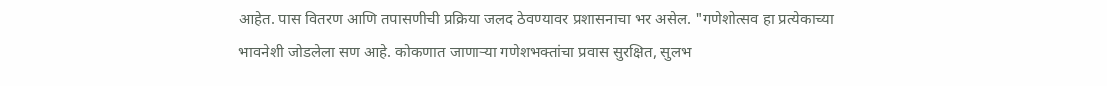आहेत. पास वितरण आणि तपासणीची प्रक्रिया जलद ठेवण्यावर प्रशासनाचा भर असेल. "गणेशोत्सव हा प्रत्येकाच्या भावनेशी जोडलेला सण आहे. कोकणात जाणाऱ्या गणेशभक्तांचा प्रवास सुरक्षित, सुलभ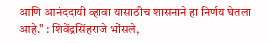आणि आनंददायी व्हावा यासाठीच शासनाने हा निर्णय घेतला आहे." : शिवेंद्रसिंहराजे भोंसले,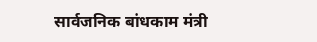सार्वजनिक बांधकाम मंत्री